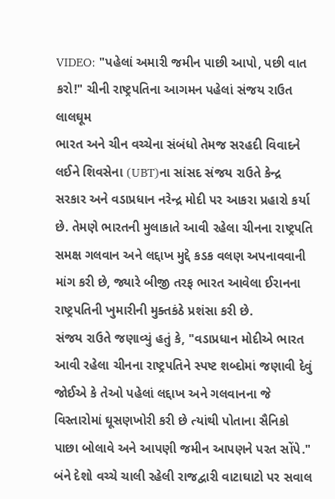VIDEO: "પહેલાં અમારી જમીન પાછી આપો, પછી વાત કરો!" ચીની રાષ્ટ્રપતિના આગમન પહેલાં સંજય રાઉત લાલઘૂમ
ભારત અને ચીન વચ્ચેના સંબંધો તેમજ સરહદી વિવાદને લઈને શિવસેના (UBT)ના સાંસદ સંજય રાઉતે કેન્દ્ર સરકાર અને વડાપ્રધાન નરેન્દ્ર મોદી પર આકરા પ્રહારો કર્યા છે. તેમણે ભારતની મુલાકાતે આવી રહેલા ચીનના રાષ્ટ્રપતિ સમક્ષ ગલવાન અને લદ્દાખ મુદ્દે કડક વલણ અપનાવવાની માંગ કરી છે, જ્યારે બીજી તરફ ભારત આવેલા ઈરાનના રાષ્ટ્રપતિની ખુમારીની મુક્તકંઠે પ્રશંસા કરી છે.
સંજય રાઉતે જણાવ્યું હતું કે, "વડાપ્રધાન મોદીએ ભારત આવી રહેલા ચીનના રાષ્ટ્રપતિને સ્પષ્ટ શબ્દોમાં જણાવી દેવું જોઈએ કે તેઓ પહેલાં લદ્દાખ અને ગલવાનના જે વિસ્તારોમાં ઘૂસણખોરી કરી છે ત્યાંથી પોતાના સૈનિકો પાછા બોલાવે અને આપણી જમીન આપણને પરત સોંપે."
બંને દેશો વચ્ચે ચાલી રહેલી રાજદ્વારી વાટાઘાટો પર સવાલ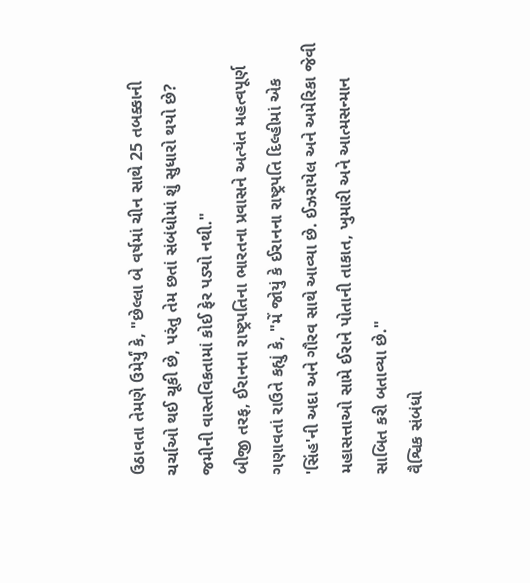ઉઠાવતા તેમણે ઉમેર્યું કે, "છેલ્લા બે વર્ષમાં ચીન સાથે 25 તબક્કાની ચર્ચાઓ થઈ ચૂકી છે, પરંતુ તેમ છતાં સંબંધોમાં શું સુધારો થયો છે? જમીની વાસ્તવિકતામાં કોઈ ફેર પડ્યો નથી."
બીજી તરફ, ઈરાનના રાષ્ટ્રપતિના ભારતના પ્રવાસને અત્યંત મહત્વપૂર્ણ ગણાવતાં રાઉતે કહ્યું કે, "મેં જોયું કે ઈરાનના રાષ્ટ્રપતિ દિલ્હીમાં એક 'સિંહ'ની અદા અને ગૌરવ સાથે આવ્યા છે. ઈઝરાયેલ અને અમેરિકા જેવી મહાસત્તાઓ સામે ઈરાને પોતાની તાકાત, ખુમારી અને આત્મસન્માન સાબિત કરી બતાવ્યા છે."
વૈશ્વિક સંબંધો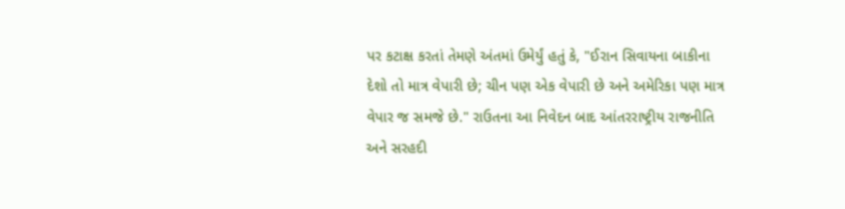પર કટાક્ષ કરતાં તેમણે અંતમાં ઉમેર્યું હતું કે, "ઈરાન સિવાયના બાકીના દેશો તો માત્ર વેપારી છે; ચીન પણ એક વેપારી છે અને અમેરિકા પણ માત્ર વેપાર જ સમજે છે." રાઉતના આ નિવેદન બાદ આંતરરાષ્ટ્રીય રાજનીતિ અને સરહદી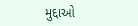મુદ્દાઓ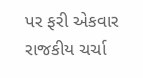પર ફરી એકવાર રાજકીય ચર્ચા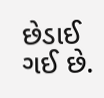છેડાઈ ગઈ છે.